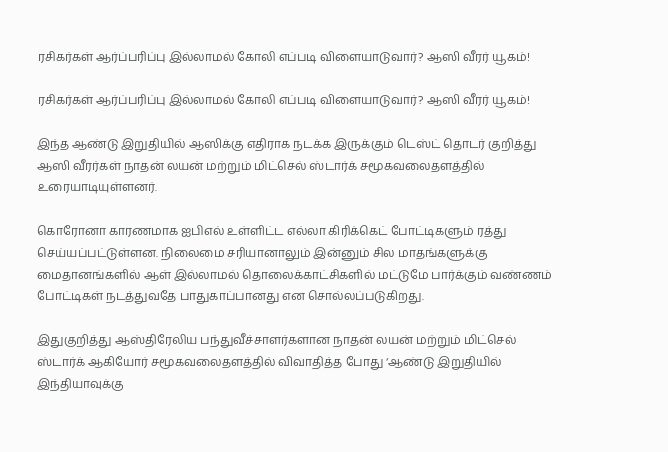ரசிகர்கள் ஆர்ப்பரிப்பு இல்லாமல் கோலி எப்படி விளையாடுவார்? ஆஸி வீரர் யூகம்!

ரசிகர்கள் ஆர்ப்பரிப்பு இல்லாமல் கோலி எப்படி விளையாடுவார்? ஆஸி வீரர் யூகம்!

இந்த ஆண்டு இறுதியில் ஆஸிக்கு எதிராக நடக்க இருக்கும் டெஸ்ட் தொடர் குறித்து ஆஸி வீரர்கள் நாதன் லயன் மற்றும் மிட்செல் ஸ்டார்க் சமூகவலைதளத்தில் உரையாடியுள்ளனர்.

கொரோனா காரணமாக ஐபிஎல் உள்ளிட்ட எல்லா கிரிக்கெட் போட்டிகளும் ரத்து செய்யப்பட்டுள்ளன. நிலைமை சரியானாலும் இன்னும் சில மாதங்களுக்கு மைதானங்களில் ஆள் இல்லாமல் தொலைக்காட்சிகளில் மட்டுமே பார்க்கும் வண்ணம் போட்டிகள் நடத்துவதே பாதுகாப்பானது என சொல்லப்படுகிறது.

இதுகுறித்து ஆஸ்திரேலிய பந்துவீச்சாளர்களான நாதன் லயன் மற்றும் மிட்செல் ஸ்டார்க் ஆகியோர் சமூகவலைதளத்தில் விவாதித்த போது ‘ஆண்டு இறுதியில் இந்தியாவுக்கு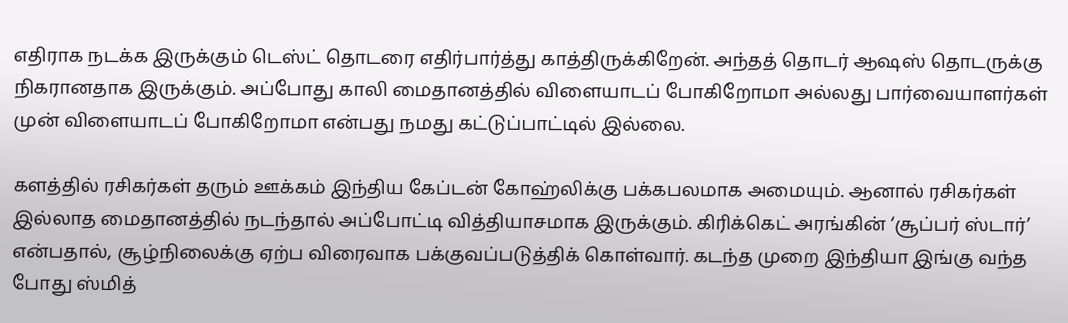எதிராக நடக்க இருக்கும் டெஸ்ட் தொடரை எதிர்பார்த்து காத்திருக்கிறேன். அந்தத் தொடர் ஆஷஸ் தொடருக்கு நிகரானதாக இருக்கும். அப்போது காலி மைதானத்தில் விளையாடப் போகிறோமா அல்லது பார்வையாளர்கள் முன் விளையாடப் போகிறோமா என்பது நமது கட்டுப்பாட்டில் இல்லை.

களத்தில் ரசிகர்கள் தரும் ஊக்கம் இந்திய கேப்டன் கோஹ்லிக்கு பக்கபலமாக அமையும். ஆனால் ரசிகர்கள் இல்லாத மைதானத்தில் நடந்தால் அப்போட்டி வித்தியாசமாக இருக்கும். கிரிக்கெட் அரங்கின் ‘சூப்பர் ஸ்டார்’ என்பதால், சூழ்நிலைக்கு ஏற்ப விரைவாக பக்குவப்படுத்திக் கொள்வார். கடந்த முறை இந்தியா இங்கு வந்த போது ஸ்மித்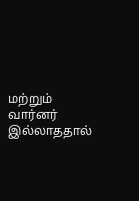மற்றும் வார்னர் இல்லாததால்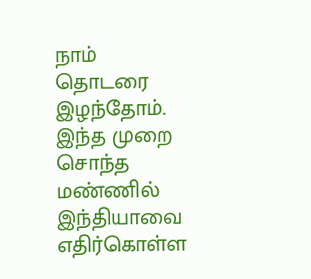நாம் தொடரை இழந்தோம். இந்த முறை சொந்த மண்ணில் இந்தியாவை எதிர்கொள்ள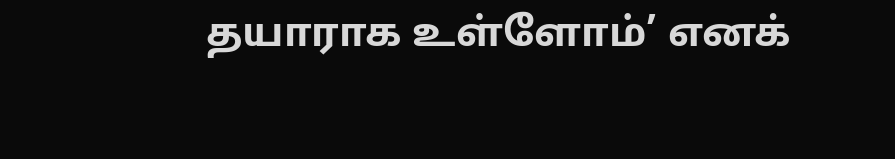தயாராக உள்ளோம்’ எனக்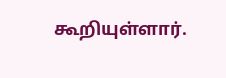கூறியுள்ளார்.